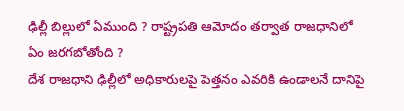ఢిల్లీ బిల్లులో ఏముంది ? రాష్ట్రపతి ఆమోదం తర్వాత రాజధానిలో ఏం జరగబోతోంది ?
దేశ రాజధాని ఢిల్లీలో అధికారులపై పెత్తనం ఎవరికి ఉండాలనే దానిపై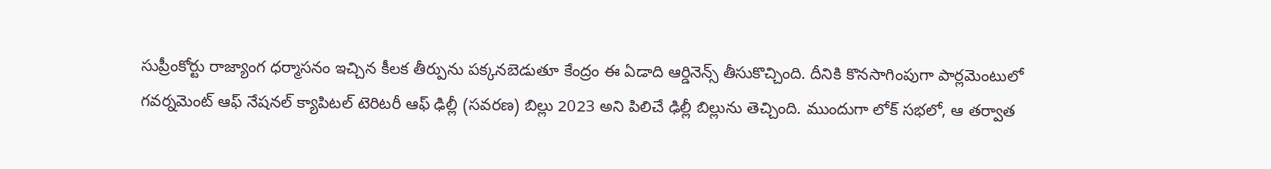సుప్రీంకోర్టు రాజ్యాంగ ధర్మాసనం ఇచ్చిన కీలక తీర్పును పక్కనబెడుతూ కేంద్రం ఈ ఏడాది ఆర్డినెన్స్ తీసుకొచ్చింది. దీనికి కొనసాగింపుగా పార్లమెంటులో గవర్నమెంట్ ఆఫ్ నేషనల్ క్యాపిటల్ టెరిటరీ ఆఫ్ ఢిల్లీ (సవరణ) బిల్లు 2023 అని పిలిచే ఢిల్లీ బిల్లును తెచ్చింది. ముందుగా లోక్ సభలో, ఆ తర్వాత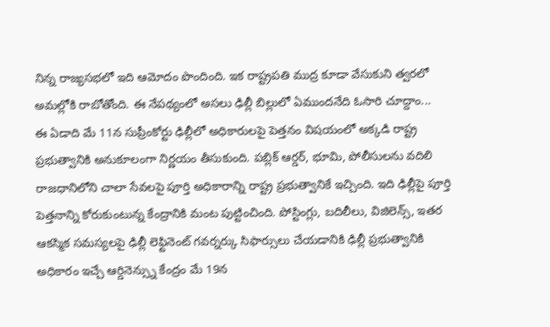నిన్న రాజ్యసభలో ఇది ఆమోదం పొందింది. ఇక రాష్ట్రపతి ముద్ర కూడా వేసుకుని త్వరలో అమల్లోకి రాబోతోంది. ఈ నేపథ్యంలో అసలు ఢిల్లీ బిల్లులో ఏముందనేది ఓసారి చూద్దాం...
ఈ ఏడాది మే 11న సుప్రీంకోర్టు ఢిల్లీలో అధికారులపై పెత్తనం విషయంలో అక్కడి రాష్ట్ర ప్రభుత్వానికి అనుకూలంగా నిర్ణయం తీసుకుంది. పబ్లిక్ ఆర్డర్, భూమి, పోలీసులను వదిలి రాజధానిలోని చాలా సేవలపై పూర్తి అధికారాన్ని రాష్ట్ర ప్రభుత్వానికే ఇచ్చింది. ఇది ఢిల్లీపై పూర్తి పెత్తనాన్ని కోరుకుంటున్న కేంద్రానికి మంట పుట్టించింది. పోస్టింగ్లు, బదిలీలు, విజిలెన్స్, ఇతర ఆకస్మిక సమస్యలపై ఢిల్లీ లెఫ్టినెంట్ గవర్నర్కు సిఫార్సులు చేయడానికి ఢిల్లీ ప్రభుత్వానికి అధికారం ఇచ్చే ఆర్డినెన్స్ను కేంద్రం మే 19న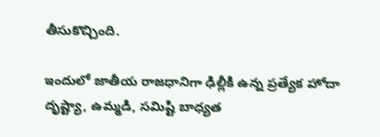తీసుకొచ్చింది.

ఇందులో జాతీయ రాజధానిగా ఢిల్లీకి ఉన్న ప్రత్యేక హోదా దృష్ట్యా, ఉమ్మడి, సమిష్టి బాధ్యత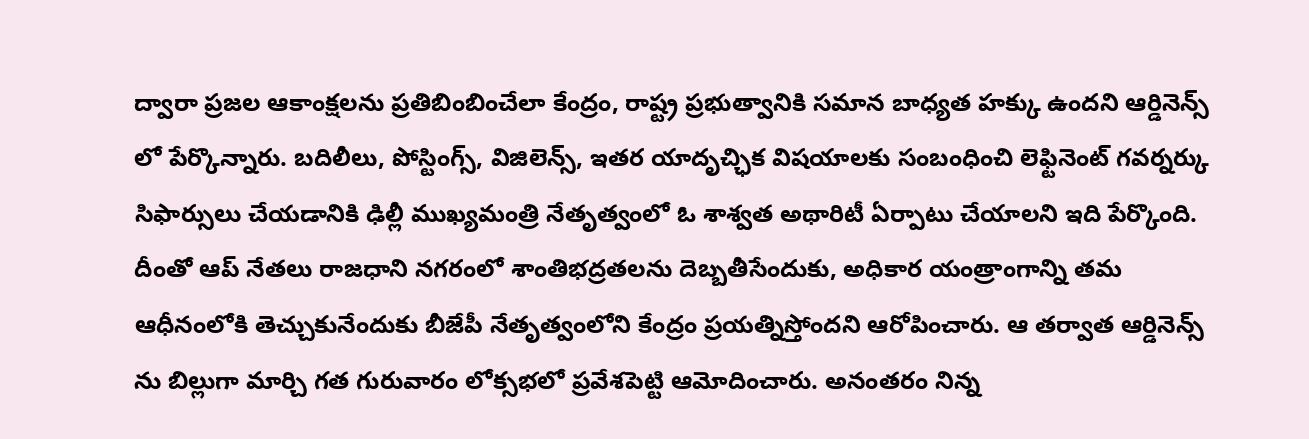ద్వారా ప్రజల ఆకాంక్షలను ప్రతిబింబించేలా కేంద్రం, రాష్ట్ర ప్రభుత్వానికి సమాన బాధ్యత హక్కు ఉందని ఆర్డినెన్స్ లో పేర్కొన్నారు. బదిలీలు, పోస్టింగ్స్, విజిలెన్స్, ఇతర యాదృచ్ఛిక విషయాలకు సంబంధించి లెఫ్టినెంట్ గవర్నర్కు సిఫార్సులు చేయడానికి ఢిల్లీ ముఖ్యమంత్రి నేతృత్వంలో ఓ శాశ్వత అథారిటీ ఏర్పాటు చేయాలని ఇది పేర్కొంది.
దీంతో ఆప్ నేతలు రాజధాని నగరంలో శాంతిభద్రతలను దెబ్బతీసేందుకు, అధికార యంత్రాంగాన్ని తమ ఆధీనంలోకి తెచ్చుకునేందుకు బీజేపీ నేతృత్వంలోని కేంద్రం ప్రయత్నిస్తోందని ఆరోపించారు. ఆ తర్వాత ఆర్డినెన్స్ ను బిల్లుగా మార్చి గత గురువారం లోక్సభలో ప్రవేశపెట్టి ఆమోదించారు. అనంతరం నిన్న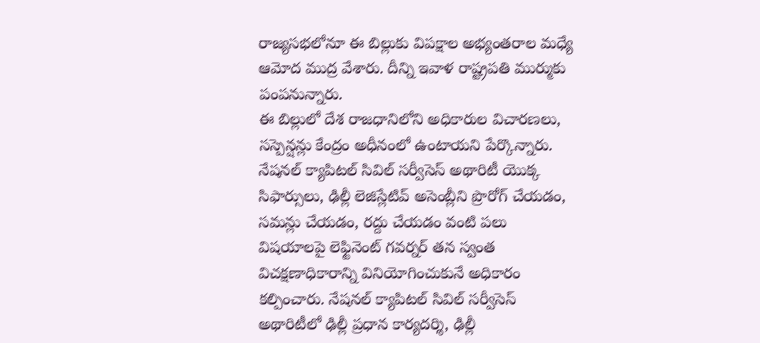రాజ్యసభలోనూ ఈ బిల్లుకు విపక్షాల అభ్యంతరాల మధ్యే ఆమోద ముద్ర వేశారు. దీన్ని ఇవాళ రాష్ట్రపతి ముర్ముకు పంపనున్నారు.
ఈ బిల్లులో దేశ రాజధానిలోని అధికారుల విచారణలు, సస్పెన్షన్లు కేంద్రం అధీనంలో ఉంటాయని పేర్కొన్నారు. నేషనల్ క్యాపిటల్ సివిల్ సర్వీసెస్ అథారిటీ యొక్క సిఫార్సులు, ఢిల్లీ లెజిస్లేటివ్ అసెంబ్లీని ప్రొరోగ్ చేయడం, సమన్లు చేయడం, రద్దు చేయడం వంటి పలు విషయాలపై లెఫ్టినెంట్ గవర్నర్ తన స్వంత విచక్షణాధికారాన్ని వినియోగించుకునే అధికారం కల్పించారు. నేషనల్ క్యాపిటల్ సివిల్ సర్వీసెస్ అథారిటీలో ఢిల్లీ ప్రధాన కార్యదర్శి, ఢిల్లీ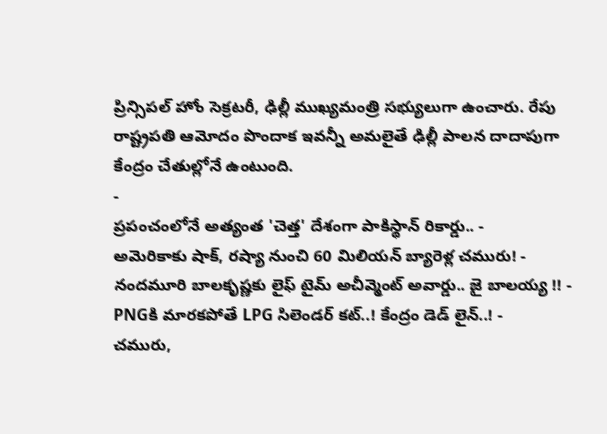ప్రిన్సిపల్ హోం సెక్రటరీ, ఢిల్లీ ముఖ్యమంత్రి సభ్యులుగా ఉంచారు. రేపు రాష్ట్రపతి ఆమోదం పొందాక ఇవన్నీ అమలైతే ఢిల్లీ పాలన దాదాపుగా కేంద్రం చేతుల్లోనే ఉంటుంది.
-
ప్రపంచంలోనే అత్యంత 'చెత్త' దేశంగా పాకిస్థాన్ రికార్డు.. -
అమెరికాకు షాక్, రష్యా నుంచి 60 మిలియన్ బ్యారెళ్ల చమురు! -
నందమూరి బాలకృష్ణకు లైఫ్ టైమ్ అచీవ్మెంట్ అవార్డు.. జై బాలయ్య !! -
PNGకి మారకపోతే LPG సిలెండర్ కట్..! కేంద్రం డెడ్ లైన్..! -
చమురు,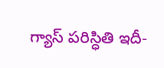గ్యాస్ పరిస్ధితి ఇదీ-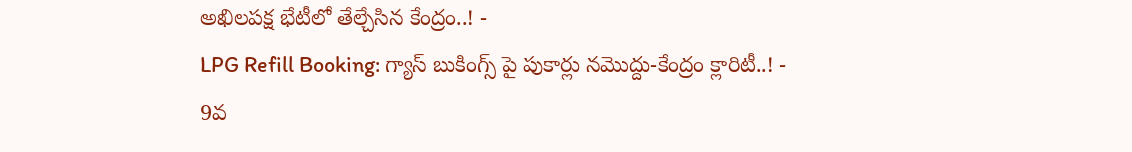అఖిలపక్ష భేటీలో తేల్చేసిన కేంద్రం..! -
LPG Refill Booking: గ్యాస్ బుకింగ్స్ పై పుకార్లు నమొద్దు-కేంద్రం క్లారిటీ..! -
9వ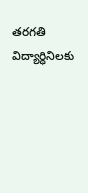తరగతి విద్యార్ధినిలకు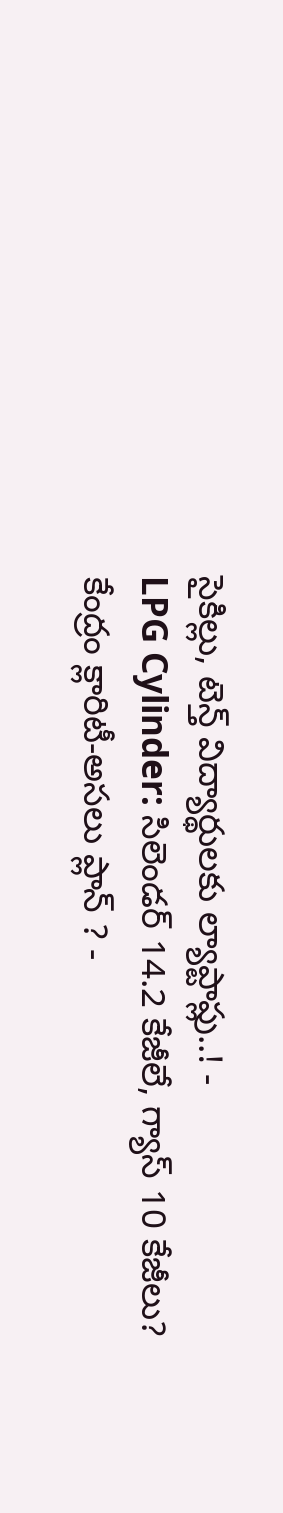సైకిల్లు, టెన్త్ విద్యార్థులకు ల్యాప్టాప్లు..! -
LPG Cylinder: సిలెండర్ 14.2 కేజీలే, గ్యాస్ 10 కేజీలు? కేంద్రం క్లారిటీ-అసలు ప్లాన్ ? -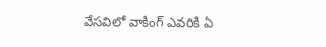వేసవిలో వాకింగ్ ఎవరికి ఏ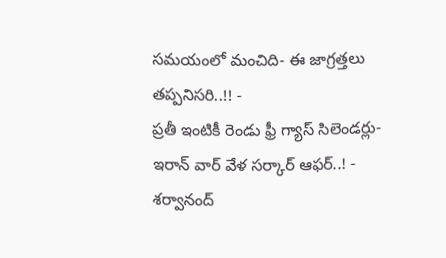సమయంలో మంచిది- ఈ జాగ్రత్తలు తప్పనిసరి..!! -
ప్రతీ ఇంటికీ రెండు ఫ్రీ గ్యాస్ సిలెండర్లు-ఇరాన్ వార్ వేళ సర్కార్ ఆఫర్..! -
శర్వానంద్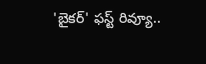'బైకర్' ఫస్ట్ రివ్యూ..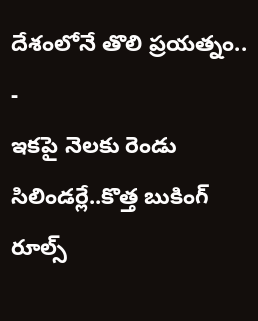దేశంలోనే తొలి ప్రయత్నం.. -
ఇకపై నెలకు రెండు సిలిండర్లే..కొత్త బుకింగ్ రూల్స్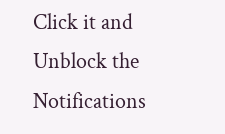Click it and Unblock the Notifications